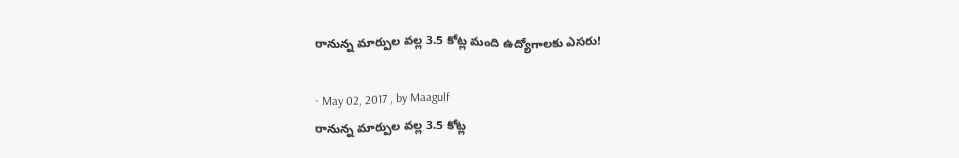రానున్న మార్పుల వల్ల 3.5 కోట్ల మంది ఉద్యోగాలకు ఎసరు!

- May 02, 2017 , by Maagulf
రానున్న మార్పుల వల్ల 3.5 కోట్ల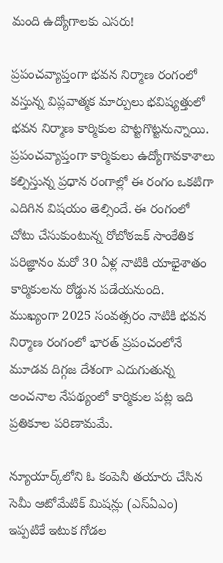మంది ఉద్యోగాలకు ఎసరు!

ప్రపంచవ్యాప్తంగా భవన నిర్మాణ రంగంలో వస్తున్న విప్లవాత్మక మార్పులు భవిష్యత్తులో భవన నిర్మాణ కార్మికుల పొట్టగొట్టనున్నాయి. ప్రపంచవ్యాప్తంగా కార్మికులు ఉద్యోగావకాశాలు కల్పిస్తున్న ప్రధాన రంగాల్లో ఈ రంగం ఒకటిగా ఎదిగిన విషయం తెల్సిందే. ఈ రంగంలో చోటు చేసుకుంటున్న రోబోఠఙక్‌ సాంకేతిక పరిజ్ఞానం మరో 30 ఏళ్ల నాటికి యాభైశాతం కార్మికులను రోడ్డున పడేయనుంది. ముఖ్యంగా 2025 సంవత్సరం నాటికి భవన నిర్మాణ రంగంలో భారత్‌ ప్రపంచంలోనే మూడవ దిగ్గజ దేశంగా ఎదుగుతున్న అంచనాల నేపథ్యంలో కార్మికుల పట్ల ఇది ప్రతికూల పరిణామమే.

న్యూయార్క్‌లోని ఓ కంపెనీ తయారు చేసిన సెమీ ఆటోమేటిక్‌ మిషన్లు (ఎస్‌ఏఎం) ఇప్పటికే ఇటుక గోడల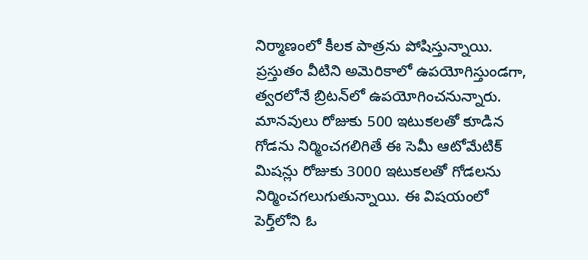నిర్మాణంలో కీలక పాత్రను పోషిస్తున్నాయి. ప్రస్తుతం వీటిని అమెరికాలో ఉపయోగిస్తుండగా, త్వరలోనే బ్రిటన్‌లో ఉపయోగించనున్నారు. మానవులు రోజుకు 500 ఇటుకలతో కూడిన గోడను నిర్మించగలిగితే ఈ సెమీ ఆటోమేటిక్‌ మిషన్లు రోజుకు 3000 ఇటుకలతో గోడలను నిర్మించగలుగుతున్నాయి. ఈ విషయంలో పెర్త్‌లోని ఓ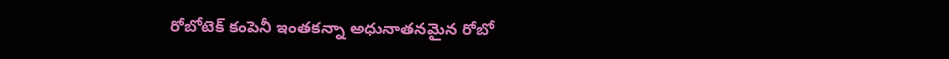రోబోటెక్‌ కంపెనీ ఇంతకన్నా అధునాతనమైన రోబో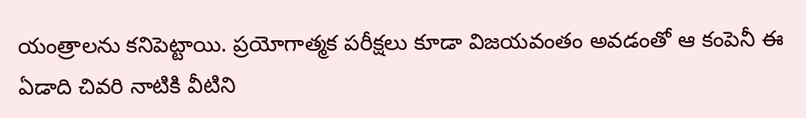యంత్రాలను కనిపెట్టాయి. ప్రయోగాత్మక పరీక్షలు కూడా విజయవంతం అవడంతో ఆ కంపెనీ ఈ ఏడాది చివరి నాటికి వీటిని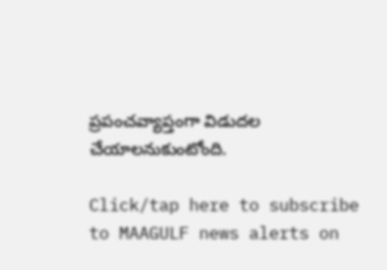ప్రపంచవ్యాప్తంగా విడుదల చేయాలనుకుంటోంది.

Click/tap here to subscribe to MAAGULF news alerts on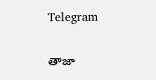Telegram

తాజా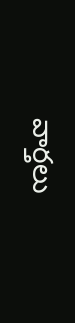వార్తలు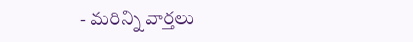- మరిన్ని వార్తలు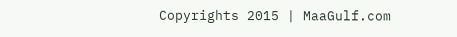Copyrights 2015 | MaaGulf.com